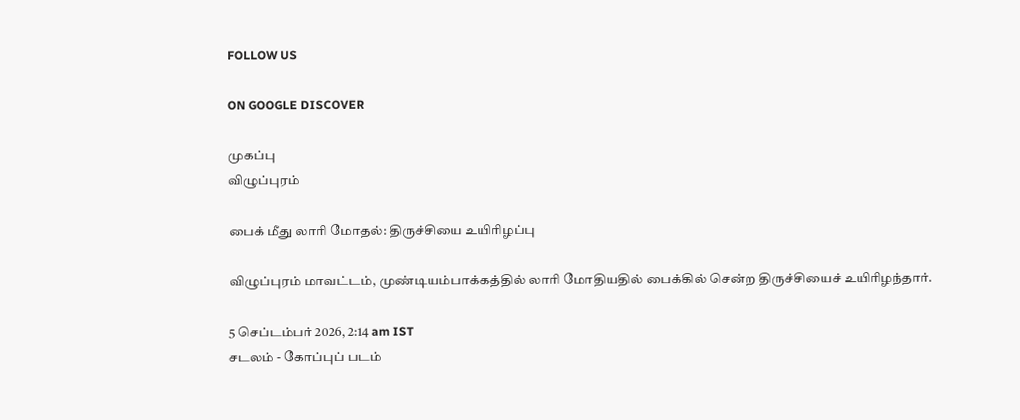FOLLOW US

ON GOOGLE DISCOVER

முகப்பு
விழுப்புரம்

பைக் மீது லாரி மோதல்: திருச்சியை உயிரிழப்பு

விழுப்புரம் மாவட்டம், முண்டியம்பாக்கத்தில் லாரி மோதியதில் பைக்கில் சென்ற திருச்சியைச் உயிரிழந்தார்.

5 செப்டம்பர் 2026, 2:14 am IST
சடலம் - கோப்புப் படம்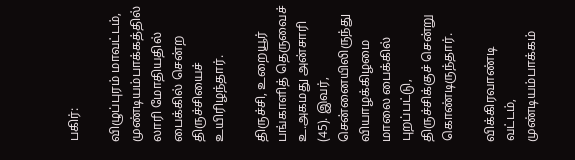பகிர்:

விழுப்புரம் மாவட்டம், முண்டியம்பாக்கத்தில் லாரி மோதியதில் பைக்கில் சென்ற திருச்சியைச் உயிரிழந்தார்.

திருச்சி, உறையூர் பங்காளித் தெருவைச் உ.அகமது அன்சாரி (45). இவர், சென்னையிலிருந்து வியாழக்கிழமை மாலை பைக்கில் புறப்பட்டு, திருச்சிக்குச் சென்று கொண்டிருந்தார்.

விக்கிரவாண்டி வட்டம், முண்டியம்பாக்கம்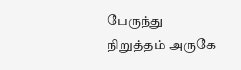பேருந்து நிறுத்தம் அருகே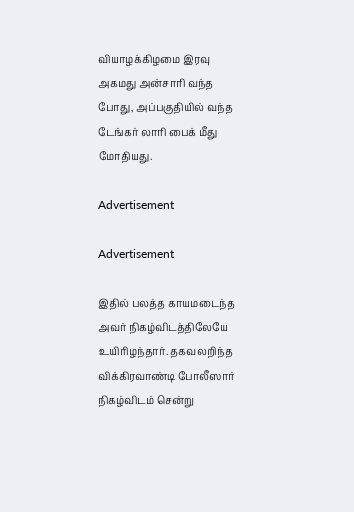வியாழக்கிழமை இரவு அகமது அன்சாரி வந்த போது, அப்பகுதியில் வந்த டேங்கர் லாரி பைக் மீது மோதியது.

Advertisement

Advertisement

இதில் பலத்த காயமடைந்த அவர் நிகழ்விடத்திலேயே உயிரிழந்தார். தகவலறிந்த விக்கிரவாண்டி போலீஸார் நிகழ்விடம் சென்று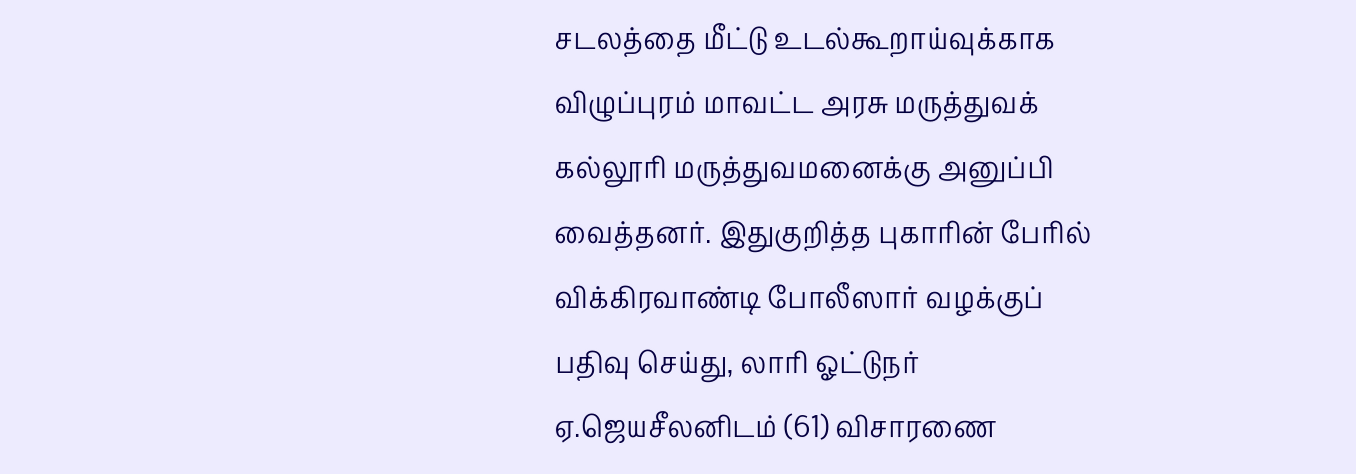சடலத்தை மீட்டு உடல்கூறாய்வுக்காக விழுப்புரம் மாவட்ட அரசு மருத்துவக் கல்லூரி மருத்துவமனைக்கு அனுப்பி வைத்தனர். இதுகுறித்த புகாரின் பேரில் விக்கிரவாண்டி போலீஸார் வழக்குப் பதிவு செய்து, லாரி ஓட்டுநர் ஏ.ஜெயசீலனிடம் (61) விசாரணை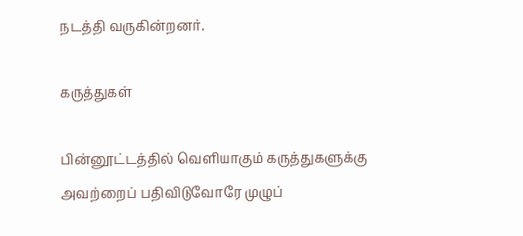நடத்தி வருகின்றனர்.

கருத்துகள்

பின்னூட்டத்தில் வெளியாகும் கருத்துகளுக்கு அவற்றைப் பதிவிடுவோரே முழுப்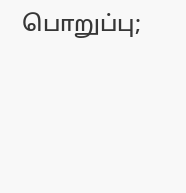பொறுப்பு;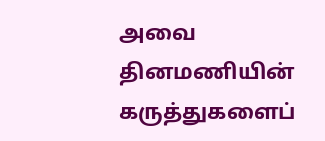அவை தினமணியின் கருத்துகளைப்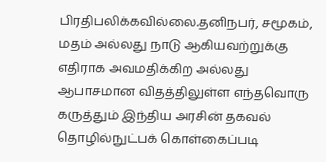பிரதிபலிக்கவில்லை.தனிநபர், சமூகம், மதம் அல்லது நாடு ஆகியவற்றுக்கு எதிராக அவமதிக்கிற அல்லது ஆபாசமான விதத்திலுள்ள எந்தவொரு கருத்தும் இந்திய அரசின் தகவல் தொழில்நுட்பக் கொள்கைப்படி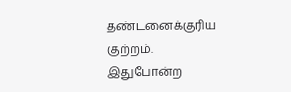தண்டனைக்குரிய குற்றம். இதுபோன்ற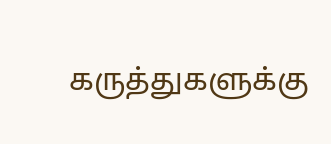கருத்துகளுக்கு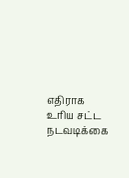எதிராக உரிய சட்ட நடவடிக்கை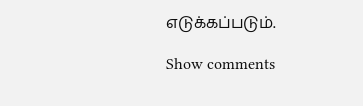எடுக்கப்படும்.

Show comments